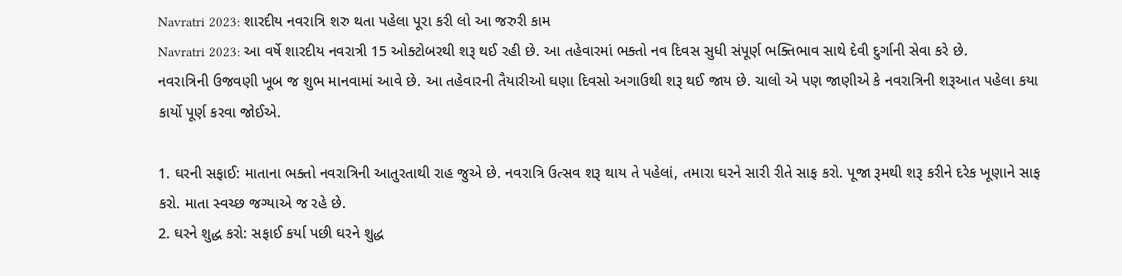Navratri 2023: શારદીય નવરાત્રિ શરુ થતા પહેલા પૂરા કરી લો આ જરુરી કામ
Navratri 2023: આ વર્ષે શારદીય નવરાત્રી 15 ઓક્ટોબરથી શરૂ થઈ રહી છે. આ તહેવારમાં ભક્તો નવ દિવસ સુધી સંપૂર્ણ ભક્તિભાવ સાથે દેવી દુર્ગાની સેવા કરે છે.
નવરાત્રિની ઉજવણી ખૂબ જ શુભ માનવામાં આવે છે. આ તહેવારની તૈયારીઓ ઘણા દિવસો અગાઉથી શરૂ થઈ જાય છે. ચાલો એ પણ જાણીએ કે નવરાત્રિની શરૂઆત પહેલા કયા કાર્યો પૂર્ણ કરવા જોઈએ.

1. ઘરની સફાઈ: માતાના ભક્તો નવરાત્રિની આતુરતાથી રાહ જુએ છે. નવરાત્રિ ઉત્સવ શરૂ થાય તે પહેલાં, તમારા ઘરને સારી રીતે સાફ કરો. પૂજા રૂમથી શરૂ કરીને દરેક ખૂણાને સાફ કરો. માતા સ્વચ્છ જગ્યાએ જ રહે છે.
2. ઘરને શુદ્ધ કરો: સફાઈ કર્યા પછી ઘરને શુદ્ધ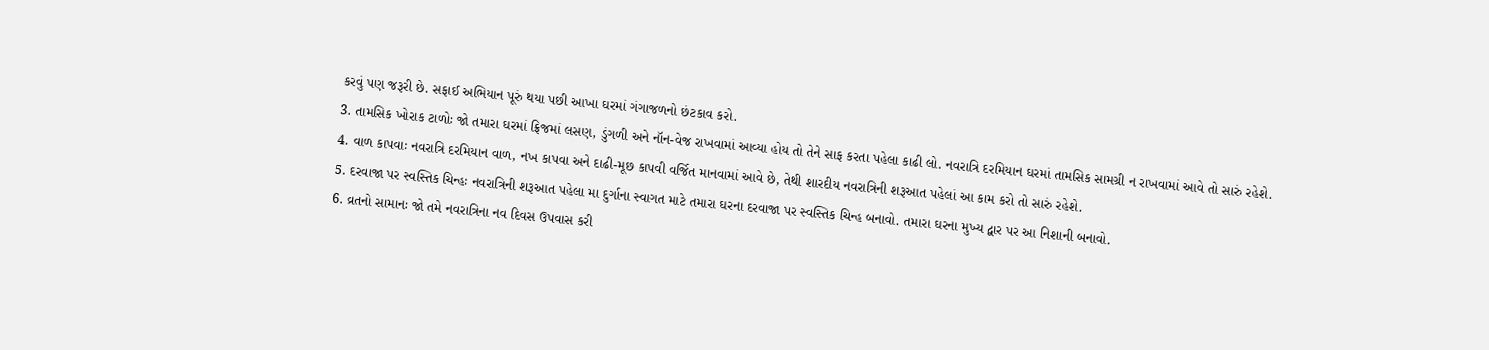કરવું પણ જરૂરી છે. સફાઈ અભિયાન પૂરું થયા પછી આખા ઘરમાં ગંગાજળનો છંટકાવ કરો.
3. તામસિક ખોરાક ટાળોઃ જો તમારા ઘરમાં ફ્રિજમાં લસણ, ડુંગળી અને નૉન-વેજ રાખવામાં આવ્યા હોય તો તેને સાફ કરતા પહેલા કાઢી લો. નવરાત્રિ દરમિયાન ઘરમાં તામસિક સામગ્રી ન રાખવામાં આવે તો સારું રહેશે.
4. વાળ કાપવાઃ નવરાત્રિ દરમિયાન વાળ, નખ કાપવા અને દાઢી-મૂછ કાપવી વર્જિત માનવામાં આવે છે, તેથી શારદીય નવરાત્રિની શરૂઆત પહેલાં આ કામ કરો તો સારું રહેશે.
5. દરવાજા પર સ્વસ્તિક ચિન્હઃ નવરાત્રિની શરૂઆત પહેલા મા દુર્ગાના સ્વાગત માટે તમારા ઘરના દરવાજા પર સ્વસ્તિક ચિન્હ બનાવો. તમારા ઘરના મુખ્ય દ્વાર પર આ નિશાની બનાવો.
6. વ્રતનો સામાનઃ જો તમે નવરાત્રિના નવ દિવસ ઉપવાસ કરી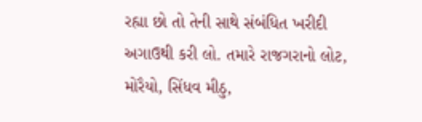રહ્યા છો તો તેની સાથે સંબંધિત ખરીદી અગાઉથી કરી લો. તમારે રાજગરાનો લોટ, મોરૈયો, સિંધવ મીઠુ,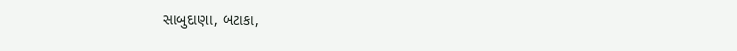સાબુદાણા, બટાકા,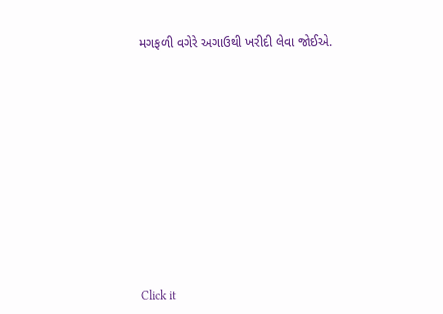મગફળી વગેરે અગાઉથી ખરીદી લેવા જોઈએ.












Click it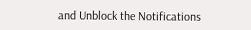and Unblock the Notifications